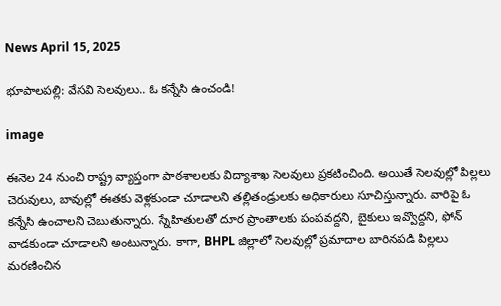News April 15, 2025

భూపాలపల్లి: వేసవి సెలవులు.. ఓ కన్నేసి ఉంచండి!

image

ఈనెల 24 నుంచి రాష్ట్ర వ్యాప్తంగా పాఠశాలలకు విద్యాశాఖ సెలవులు ప్రకటించింది. అయితే సెలవుల్లో పిల్లలు చెరువులు, బావుల్లో ఈతకు వెళ్లకుండా చూడాలని తల్లితండ్రులకు అధికారులు సూచిస్తున్నారు. వారిపై ఓ కన్నేసి ఉంచాలని చెబుతున్నారు. స్నేహితులతో దూర ప్రాంతాలకు పంపవద్దని, బైకులు ఇవ్వొద్దని, ఫోన్ వాడకుండా చూడాలని అంటున్నారు. కాగా, BHPL జిల్లాలో సెలవుల్లో ప్రమాదాల బారినపడి పిల్లలు మరణించిన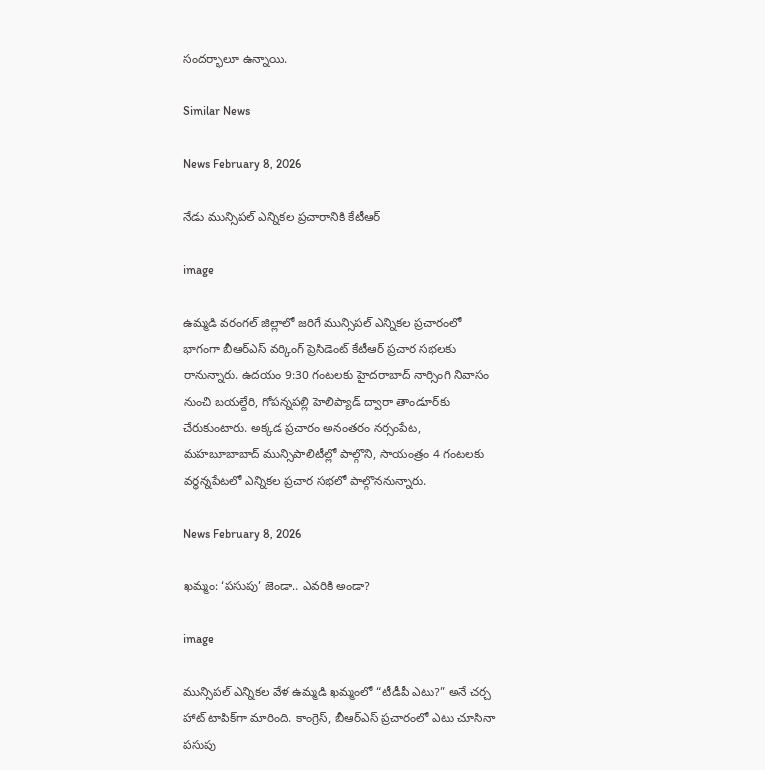సందర్భాలూ ఉన్నాయి.

Similar News

News February 8, 2026

నేడు మున్సిపల్ ఎన్నికల ప్రచారానికి కేటీఆర్

image

ఉమ్మడి వరంగల్ జిల్లాలో జరిగే మున్సిపల్ ఎన్నికల ప్రచారంలో భాగంగా బీఆర్ఎస్ వర్కింగ్ ప్రెసిడెంట్ కేటీఆర్ ప్రచార సభలకు రానున్నారు. ఉదయం 9:30 గంటలకు హైదరాబాద్ నార్సింగి నివాసం నుంచి బయల్దేరి, గోపన్నపల్లి హెలిప్యాడ్ ద్వారా తాండూర్‌కు చేరుకుంటారు. అక్కడ ప్రచారం అనంతరం నర్సంపేట, మహబూబాబాద్ మున్సిపాలిటీల్లో పాల్గొని, సాయంత్రం 4 గంటలకు వర్ధన్నపేటలో ఎన్నికల ప్రచార సభలో పాల్గొననున్నారు.

News February 8, 2026

ఖమ్మం: ‘పసుపు’ జెండా.. ఎవరికి అండా?

image

మున్సిపల్ ఎన్నికల వేళ ఉమ్మడి ఖమ్మంలో “టీడీపీ ఎటు?” అనే చర్చ హాట్ టాపిక్‌గా మారింది. కాంగ్రెస్‌, బీఆర్‌ఎస్‌ ప్రచారంలో ఎటు చూసినా పసుపు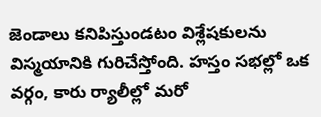జెండాలు కనిపిస్తుండటం విశ్లేషకులను విస్మయానికి గురిచేస్తోంది. హస్తం సభల్లో ఒక వర్గం, కారు ర్యాలీల్లో మరో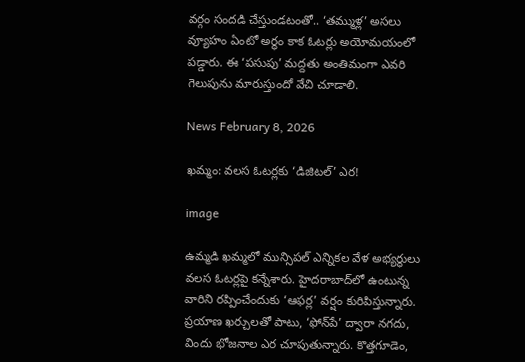వర్గం సందడి చేస్తుండటంతో.. ‘తమ్ముళ్ల’ అసలు వ్యూహం ఏంటో అర్థం కాక ఓటర్లు అయోమయంలో పడ్డారు. ఈ ‘పసుపు’ మద్దతు అంతిమంగా ఎవరి గెలుపును మారుస్తుందో వేచి చూడాలి.

News February 8, 2026

ఖమ్మం: వలస ఓటర్లకు ‘డిజిటల్‌’ ఎర!

image

ఉమ్మడి ఖమ్మలో మున్సిపల్ ఎన్నికల వేళ అభ్యర్థులు వలస ఓటర్లపై కన్నేశారు. హైదరాబాద్‌‌లో ఉంటున్న వారిని రప్పించేందుకు ‘ఆఫర్ల’ వర్షం కురిపిస్తున్నారు. ప్రయాణ ఖర్చులతో పాటు, ‘ఫోన్‌పే’ ద్వారా నగదు, విందు భోజనాల ఎర చూపుతున్నారు. కొత్తగూడెం,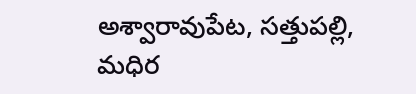అశ్వారావుపేట, సత్తుపల్లి, మధిర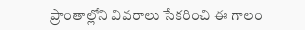ప్రాంతాల్లోని వివరాలు సేకరించి ఈ గాలం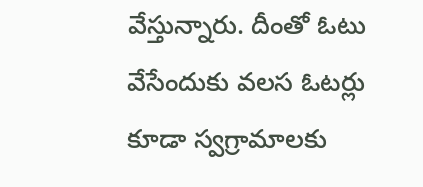వేస్తున్నారు. దీంతో ఓటు వేసేందుకు వలస ఓటర్లు కూడా స్వగ్రామాలకు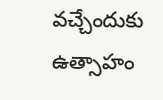వచ్చేందుకు ఉత్సాహం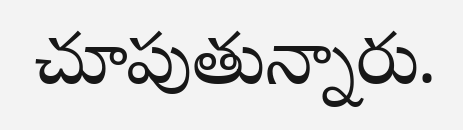చూపుతున్నారు.